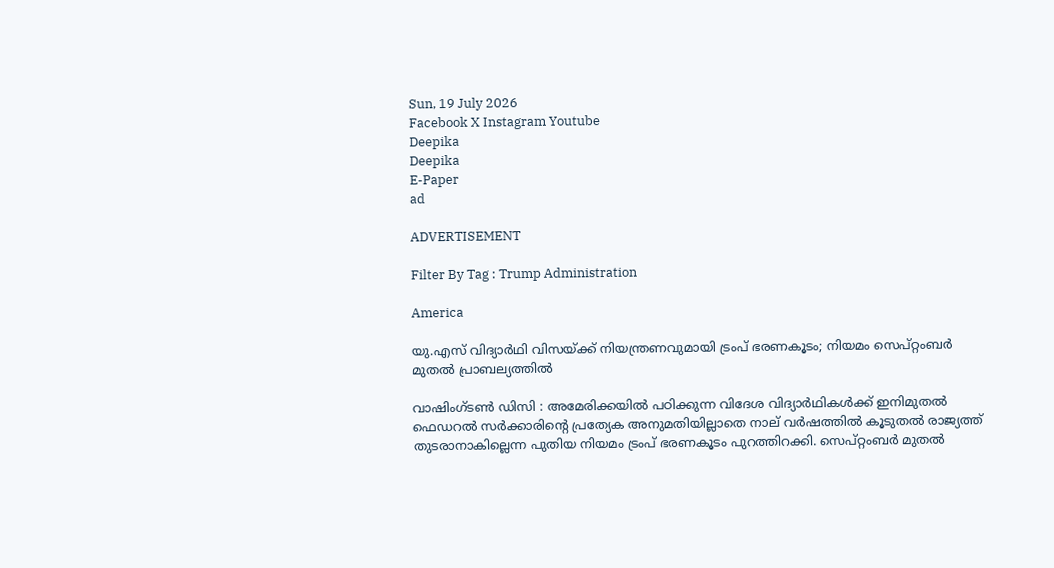Sun, 19 July 2026
Facebook X Instagram Youtube
Deepika
Deepika
E-Paper
ad

ADVERTISEMENT

Filter By Tag : Trump Administration

America

യു.എസ് വിദ്യാർഥി വിസയ്ക്ക് നിയന്ത്രണവുമായി ട്രംപ് ഭരണകൂടം; നിയമം സെപ്റ്റംബർ മുതൽ പ്രാബല്യത്തിൽ

വാഷിംഗ്‌ടൺ ഡിസി : അമേരിക്കയിൽ പഠിക്കുന്ന വിദേശ വിദ്യാർഥികൾക്ക് ഇനിമുതൽ ഫെഡറൽ സർക്കാരിന്‍റെ പ്രത്യേക അനുമതിയില്ലാതെ നാല് വർഷത്തിൽ കൂടുതൽ രാജ്യത്ത് തുടരാനാകില്ലെന്ന പുതിയ നിയമം ട്രംപ് ഭരണകൂടം പുറത്തിറക്കി. സെപ്റ്റംബർ മുതൽ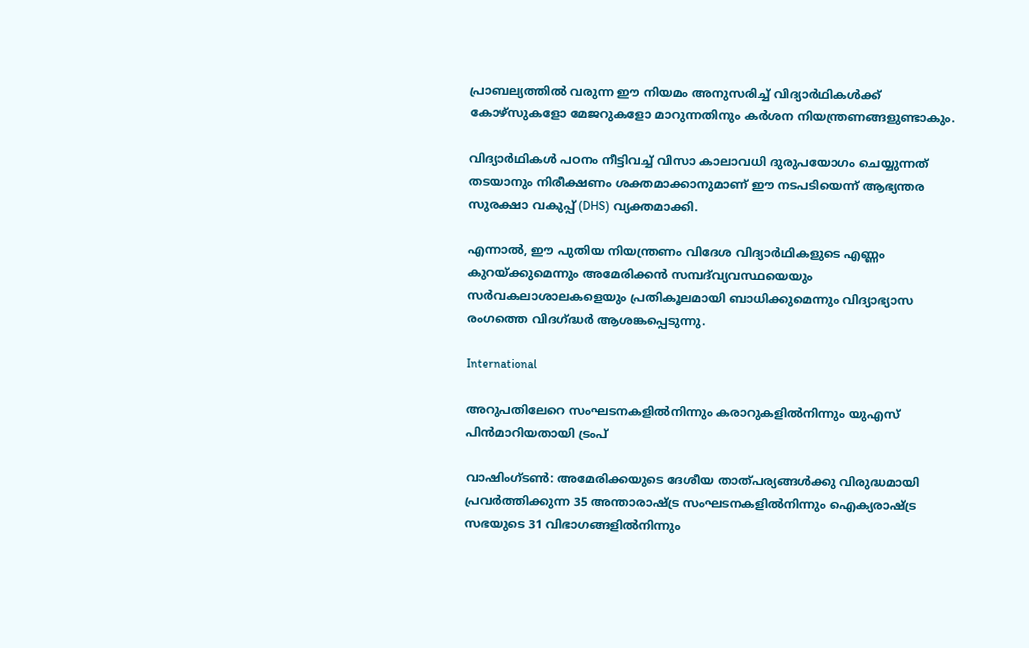പ്രാബല്യത്തിൽ വരുന്ന ഈ നിയമം അനുസരിച്ച് വിദ്യാർഥികൾക്ക് കോഴ്സുകളോ മേജറുകളോ മാറുന്നതിനും കർശന നിയന്ത്രണങ്ങളുണ്ടാകും.

വിദ്യാർഥികൾ പഠനം നീട്ടിവച്ച് വിസാ കാലാവധി ദുരുപയോഗം ചെയ്യുന്നത് തടയാനും നിരീക്ഷണം ശക്തമാക്കാനുമാണ് ഈ നടപടിയെന്ന് ആഭ്യന്തര സുരക്ഷാ വകുപ്പ് (DHS) വ്യക്തമാക്കി.

എന്നാൽ, ഈ പുതിയ നിയന്ത്രണം വിദേശ വിദ്യാർഥികളുടെ എണ്ണം കുറയ്ക്കുമെന്നും അമേരിക്കൻ സമ്പദ്‌വ്യവസ്ഥയെയും സർവകലാശാലകളെയും പ്രതികൂലമായി ബാധിക്കുമെന്നും വിദ്യാഭ്യാസ രംഗത്തെ വിദഗ്ദ്ധർ ആശങ്കപ്പെടുന്നു.

International

അറുപതിലേറെ സംഘടനകളിൽനിന്നും കരാറുകളിൽനിന്നും യുഎസ് പിൻ‌മാറിയതായി ട്രംപ്

വാഷിംഗ്ടൺ: അമേരിക്കയുടെ ദേശീയ താത്പര്യങ്ങൾക്കു വിരുദ്ധമായി പ്രവർത്തിക്കുന്ന 35 അന്താരാഷ്‌ട്ര സംഘടനകളിൽനിന്നും ഐക്യരാഷ്‌ട്ര സഭയുടെ 31 വിഭാഗങ്ങളിൽനിന്നും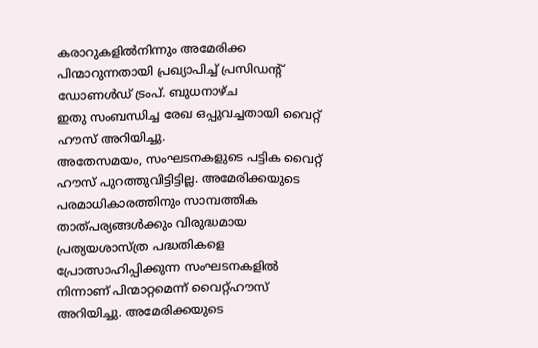കരാറുകളിൽനിന്നും അമേരിക്ക പിന്മാറുന്നതായി പ്രഖ്യാപിച്ച് പ്രസിഡന്‍റ് ഡോണൾഡ് ട്രംപ്. ബുധനാഴ്ച
ഇതു സംബന്ധിച്ച രേഖ ഒപ്പുവച്ചതായി വൈറ്റ് ഹൗസ് അറിയിച്ചു.
അതേസമയം, സംഘടനകളുടെ പട്ടിക വൈറ്റ് ഹൗസ് പുറത്തുവിട്ടിട്ടില്ല. അമേരിക്കയുടെ പരമാധികാരത്തിനും സാമ്പത്തിക താത്പര്യങ്ങൾക്കും വിരുദ്ധമായ പ്രത്യയശാസ്ത്ര പദ്ധതികളെ പ്രോത്സാഹിപ്പിക്കുന്ന സംഘടനകളിൽ നിന്നാണ് പിന്മാറ്റമെന്ന് വൈറ്റ്ഹൗസ് അറിയിച്ചു. അമേരിക്കയുടെ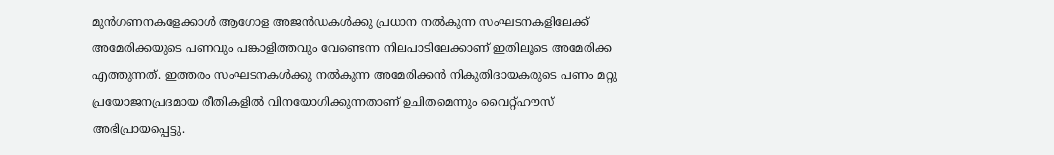മുൻഗണനകളേക്കാൾ ആഗോള അജൻഡകൾക്കു പ്രധാന നൽകുന്ന സംഘടനകളിലേക്ക് അമേരിക്കയുടെ പണവും പങ്കാളിത്തവും വേണ്ടെന്ന നിലപാടിലേക്കാണ് ഇതിലൂടെ അമേരിക്ക എത്തുന്നത്. ഇത്തരം സംഘടനകൾക്കു നൽകുന്ന അമേരിക്കൻ നികുതിദായകരുടെ പണം മറ്റു പ്രയോജനപ്രദമായ രീതികളിൽ വിനയോഗിക്കുന്നതാണ് ഉചിതമെന്നും വൈറ്റ്ഹൗസ് അഭിപ്രായപ്പെട്ടു.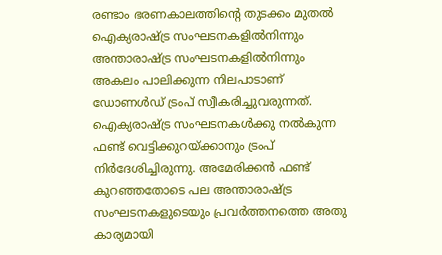രണ്ടാം ഭരണകാലത്തിന്‍റെ തുടക്കം മുതൽ ഐക്യരാഷ്‌ട്ര സംഘടനകളിൽനിന്നും അന്താരാഷ്‌ട്ര സംഘടനകളിൽനിന്നും അകലം പാലിക്കുന്ന നിലപാടാണ് ഡോണൾഡ് ട്രംപ് സ്വീകരിച്ചുവരുന്നത്. ഐക്യരാഷ്‌ട്ര സംഘടനകൾക്കു നൽകുന്ന ഫണ്ട് വെട്ടിക്കുറയ്ക്കാനും ട്രംപ് നിർദേശിച്ചിരുന്നു. അമേരിക്കൻ ഫണ്ട് കുറഞ്ഞതോടെ പല അന്താരാഷ്‌ട്ര സംഘടനകളുടെയും പ്രവർത്തനത്തെ അതു കാര്യമായി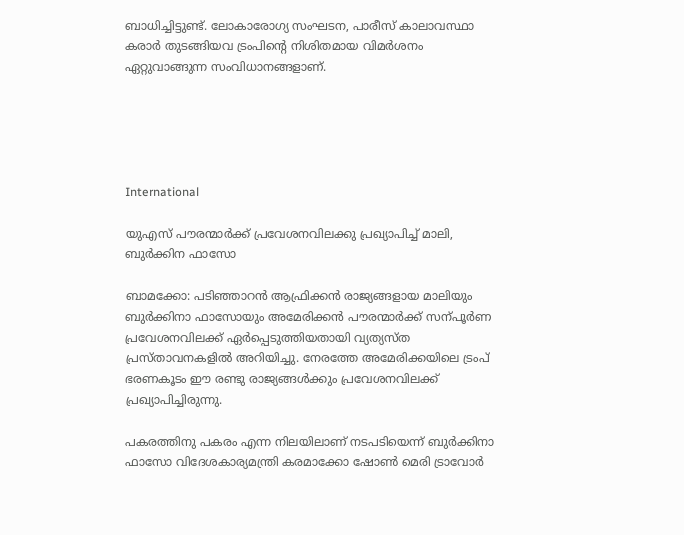ബാധിച്ചിട്ടുണ്ട്. ലോകാരോഗ്യ സംഘടന, പാരീസ് കാലാവസ്ഥാ കരാർ തുടങ്ങിയവ ട്രംപിന്‍റെ നിശിതമായ വിമർശനം ഏറ്റുവാങ്ങുന്ന സംവിധാനങ്ങളാണ്.





International

യുഎസ് പൗരന്മാർക്ക് പ്രവേശനവിലക്കു പ്രഖ്യാപിച്ച് മാലി, ബുർക്കിന ഫാസോ

ബാമക്കോ: പടിഞ്ഞാറൻ ആഫ്രിക്കൻ രാജ്യങ്ങളായ മാലിയും ബുർക്കിനാ ഫാസോയും അമേരിക്കൻ പൗരന്മാർക്ക് സന്പൂർണ പ്രവേശനവിലക്ക് ഏർപ്പെടുത്തിയതായി വ്യത്യസ്ത പ്രസ്താവനകളിൽ അറിയിച്ചു. നേരത്തേ അമേരിക്കയിലെ ട്രംപ് ഭരണകൂടം ഈ രണ്ടു രാജ്യങ്ങൾക്കും പ്രവേശനവിലക്ക് പ്രഖ്യാപിച്ചിരുന്നു.

പകരത്തിനു പകരം എന്ന നിലയിലാണ് നടപടിയെന്ന് ബുർക്കിനാ ഫാസോ വിദേശകാര്യമന്ത്രി കരമാക്കോ ഷോൺ മെരി ട്രാവോർ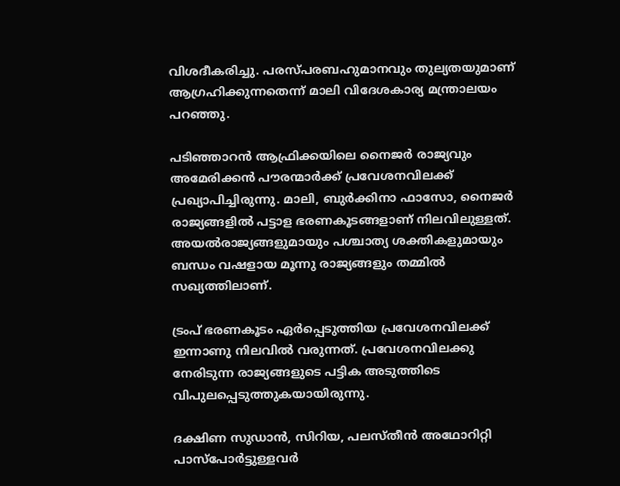വിശദീകരിച്ചു. പരസ്പരബഹുമാനവും തുല്യതയുമാണ് ആഗ്രഹിക്കുന്നതെന്ന് മാലി വിദേശകാര്യ മന്ത്രാലയം പറഞ്ഞു.

പടിഞ്ഞാറൻ ആഫ്രിക്കയിലെ നൈജർ രാജ്യവും അമേരിക്കൻ പൗരന്മാർക്ക് പ്രവേശനവിലക്ക് പ്രഖ്യാപിച്ചിരുന്നു. മാലി, ബുർക്കിനാ ഫാസോ, നൈജർ രാജ്യങ്ങളിൽ പട്ടാള ഭരണകൂടങ്ങളാണ് നിലവിലുള്ളത്. അയൽരാജ്യങ്ങളുമായും പശ്ചാത്യ ശക്തികളുമായും ബന്ധം വഷളായ മൂന്നു രാജ്യങ്ങളും തമ്മിൽ സഖ്യത്തിലാണ്.

ട്രംപ് ഭരണകൂടം ഏർപ്പെടുത്തിയ പ്രവേശനവിലക്ക് ഇന്നാണു നിലവിൽ വരുന്നത്. പ്രവേശനവിലക്കു നേരിടുന്ന രാജ്യങ്ങളുടെ പട്ടിക അടുത്തിടെ വിപുലപ്പെടുത്തുകയായിരുന്നു.

ദക്ഷിണ സുഡാൻ, സിറിയ, പലസ്തീൻ അഥോറിറ്റി പാസ്പോർട്ടുള്ളവർ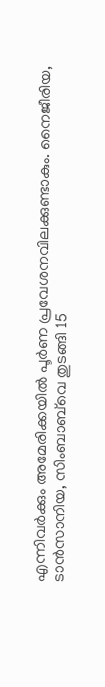എന്നിവർക്കും അമേരിക്കയിൽ പൂർണ പ്രവേശനവിലക്കുണ്ടാകും. നൈജീരിയ, ടാൻസാനിയ, സിംബാബ്‌വെ തുടങ്ങി 15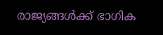രാജ്യങ്ങൾക്ക് ഭാഗിക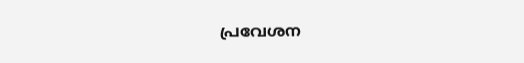പ്രവേശന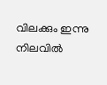വിലക്കും ഇന്നു നിലവിൽ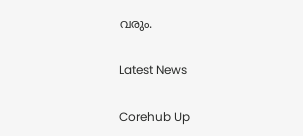വരും.

Latest News

Corehub Up